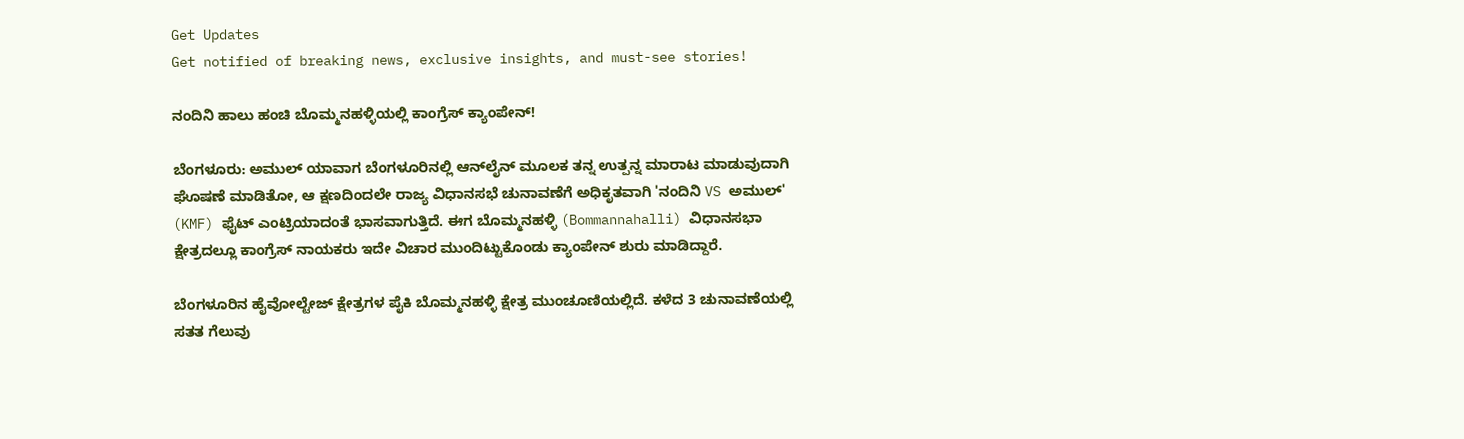Get Updates
Get notified of breaking news, exclusive insights, and must-see stories!

ನಂದಿನಿ ಹಾಲು ಹಂಚಿ ಬೊಮ್ಮನಹಳ್ಳಿಯಲ್ಲಿ ಕಾಂಗ್ರೆಸ್ ಕ್ಯಾಂಪೇನ್!

ಬೆಂಗಳೂರು: ಅಮುಲ್ ಯಾವಾಗ ಬೆಂಗಳೂರಿನಲ್ಲಿ ಆನ್‌ಲೈನ್ ಮೂಲಕ ತನ್ನ ಉತ್ಪನ್ನ ಮಾರಾಟ ಮಾಡುವುದಾಗಿ ಘೊಷಣೆ ಮಾಡಿತೋ, ಆ ಕ್ಷಣದಿಂದಲೇ ರಾಜ್ಯ ವಿಧಾನಸಭೆ ಚುನಾವಣೆಗೆ ಅಧಿಕೃತವಾಗಿ 'ನಂದಿನಿ VS ಅಮುಲ್' (KMF) ಫೈಟ್ ಎಂಟ್ರಿಯಾದಂತೆ ಭಾಸವಾಗುತ್ತಿದೆ. ಈಗ ಬೊಮ್ಮನಹಳ್ಳಿ (Bommannahalli) ವಿಧಾನಸಭಾ ಕ್ಷೇತ್ರದಲ್ಲೂ ಕಾಂಗ್ರೆಸ್ ನಾಯಕರು ಇದೇ ವಿಚಾರ ಮುಂದಿಟ್ಟುಕೊಂಡು ಕ್ಯಾಂಪೇನ್ ಶುರು ಮಾಡಿದ್ದಾರೆ.

ಬೆಂಗಳೂರಿನ ಹೈವೋಲ್ಟೇಜ್ ಕ್ಷೇತ್ರಗಳ ಪೈಕಿ ಬೊಮ್ಮನಹಳ್ಳಿ ಕ್ಷೇತ್ರ ಮುಂಚೂಣಿಯಲ್ಲಿದೆ. ಕಳೆದ 3 ಚುನಾವಣೆಯಲ್ಲಿ ಸತತ ಗೆಲುವು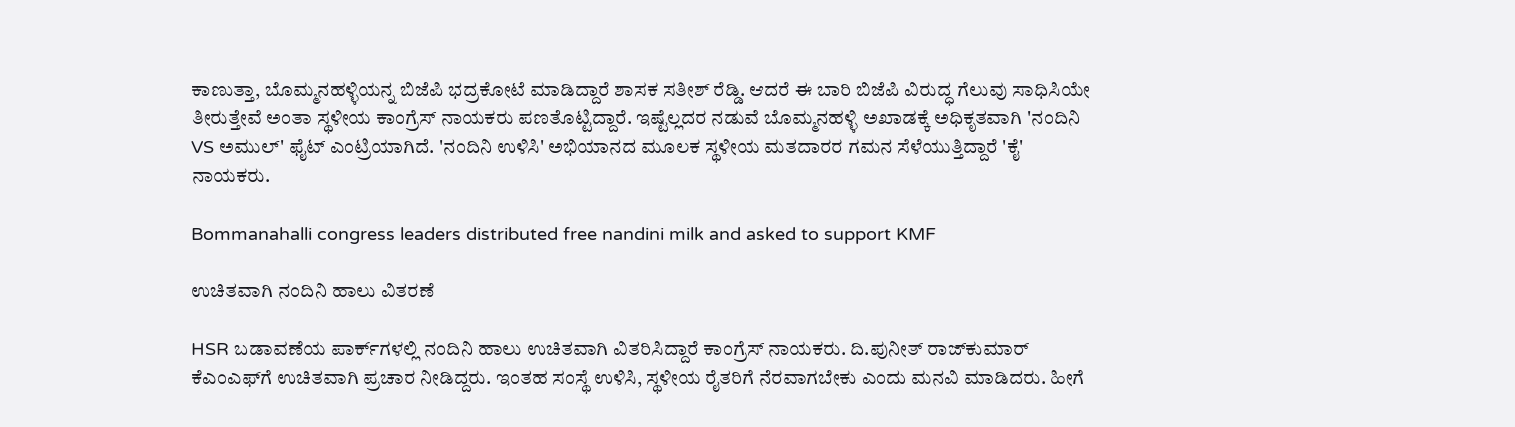ಕಾಣುತ್ತಾ, ಬೊಮ್ಮನಹಳ್ಳಿಯನ್ನ ಬಿಜೆಪಿ ಭದ್ರಕೋಟೆ ಮಾಡಿದ್ದಾರೆ ಶಾಸಕ ಸತೀಶ್ ರೆಡ್ಡಿ. ಆದರೆ ಈ ಬಾರಿ ಬಿಜೆಪಿ ವಿರುದ್ಧ ಗೆಲುವು ಸಾಧಿಸಿಯೇ ತೀರುತ್ತೇವೆ ಅಂತಾ ಸ್ಥಳೀಯ ಕಾಂಗ್ರೆಸ್ ನಾಯಕರು ಪಣತೊಟ್ಟಿದ್ದಾರೆ. ಇಷ್ಟೆಲ್ಲದರ ನಡುವೆ ಬೊಮ್ಮನಹಳ್ಳಿ ಅಖಾಡಕ್ಕೆ ಅಧಿಕೃತವಾಗಿ 'ನಂದಿನಿ VS ಅಮುಲ್' ಫೈಟ್ ಎಂಟ್ರಿಯಾಗಿದೆ. 'ನಂದಿನಿ ಉಳಿಸಿ' ಅಭಿಯಾನದ ಮೂಲಕ ಸ್ಥಳೀಯ ಮತದಾರರ ಗಮನ ಸೆಳೆಯುತ್ತಿದ್ದಾರೆ 'ಕೈ' ನಾಯಕರು.

Bommanahalli congress leaders distributed free nandini milk and asked to support KMF

ಉಚಿತವಾಗಿ ನಂದಿನಿ ಹಾಲು ವಿತರಣೆ

HSR ಬಡಾವಣೆಯ ಪಾರ್ಕ್‌ಗಳಲ್ಲಿ ನಂದಿನಿ ಹಾಲು ಉಚಿತವಾಗಿ ವಿತರಿಸಿದ್ದಾರೆ ಕಾಂಗ್ರೆಸ್ ನಾಯಕರು. ದಿ.ಪುನೀತ್ ರಾಜ್‌ಕುಮಾರ್ ಕೆಎಂಎಫ್‌ಗೆ ಉಚಿತವಾಗಿ ಪ್ರಚಾರ ನೀಡಿದ್ದರು. ಇಂತಹ ಸಂಸ್ಥೆ ಉಳಿಸಿ, ಸ್ಥಳೀಯ ರೈತರಿಗೆ ನೆರವಾಗಬೇಕು ಎಂದು ಮನವಿ ಮಾಡಿದರು. ಹೀಗೆ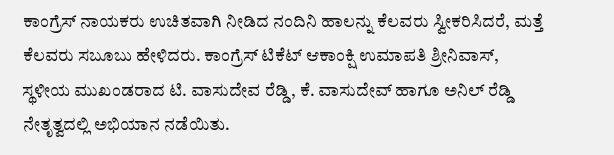ಕಾಂಗ್ರೆಸ್ ನಾಯಕರು ಉಚಿತವಾಗಿ ನೀಡಿದ ನಂದಿನಿ ಹಾಲನ್ನು ಕೆಲವರು ಸ್ವೀಕರಿಸಿದರೆ, ಮತ್ತೆ ಕೆಲವರು ಸಬೂಬು ಹೇಳಿದರು. ಕಾಂಗ್ರೆಸ್ ಟಿಕೆಟ್ ಆಕಾಂಕ್ಷಿ ಉಮಾಪತಿ ಶ್ರೀನಿವಾಸ್, ಸ್ಥಳೀಯ ಮುಖಂಡರಾದ ಟಿ. ವಾಸುದೇವ ರೆಡ್ಡಿ, ಕೆ. ವಾಸುದೇವ್ ಹಾಗೂ ಅನಿಲ್ ರೆಡ್ಡಿ ನೇತೃತ್ವದಲ್ಲಿ ಅಭಿಯಾನ ನಡೆಯಿತು.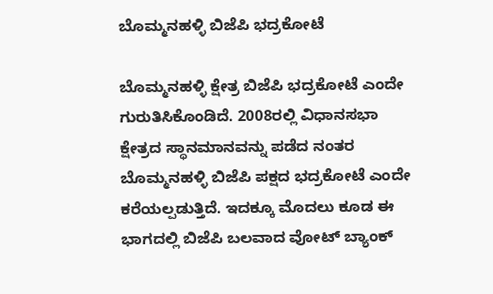ಬೊಮ್ಮನಹಳ್ಳಿ ಬಿಜೆಪಿ ಭದ್ರಕೋಟೆ

ಬೊಮ್ಮನಹಳ್ಳಿ ಕ್ಷೇತ್ರ ಬಿಜೆಪಿ ಭದ್ರಕೋಟೆ ಎಂದೇ ಗುರುತಿಸಿಕೊಂಡಿದೆ. 2008ರಲ್ಲಿ ವಿಧಾನಸಭಾ ಕ್ಷೇತ್ರದ ಸ್ಥಾನಮಾನವನ್ನು ಪಡೆದ ನಂತರ ಬೊಮ್ಮನಹಳ್ಳಿ ಬಿಜೆಪಿ ಪಕ್ಷದ ಭದ್ರಕೋಟೆ ಎಂದೇ ಕರೆಯಲ್ಪಡುತ್ತಿದೆ. ಇದಕ್ಕೂ ಮೊದಲು ಕೂಡ ಈ ಭಾಗದಲ್ಲಿ ಬಿಜೆಪಿ ಬಲವಾದ ವೋಟ್ ಬ್ಯಾಂಕ್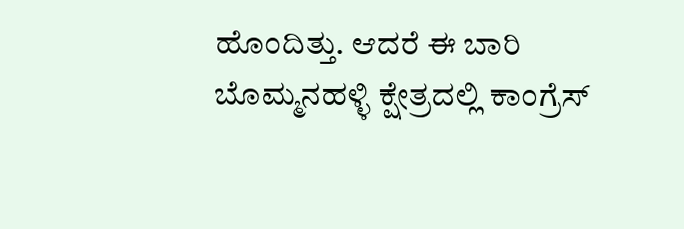ಹೊಂದಿತ್ತು. ಆದರೆ ಈ ಬಾರಿ ಬೊಮ್ಮನಹಳ್ಳಿ ಕ್ಷೇತ್ರದಲ್ಲಿ ಕಾಂಗ್ರೆಸ್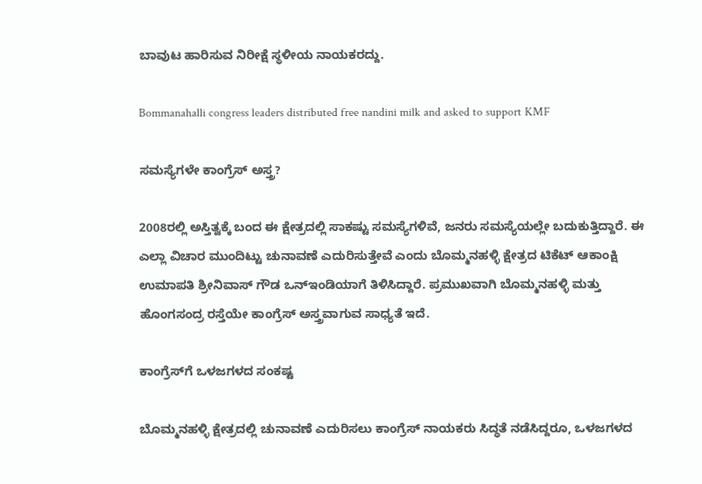ಬಾವುಟ ಹಾರಿಸುವ ನಿರೀಕ್ಷೆ ಸ್ಥಳೀಯ ನಾಯಕರದ್ದು.

Bommanahalli congress leaders distributed free nandini milk and asked to support KMF

ಸಮಸ್ಯೆಗಳೇ ಕಾಂಗ್ರೆಸ್ ಅಸ್ತ್ರ?

2008ರಲ್ಲಿ ಅಸ್ತಿತ್ವಕ್ಕೆ ಬಂದ ಈ ಕ್ಷೇತ್ರದಲ್ಲಿ ಸಾಕಷ್ಟು ಸಮಸ್ಯೆಗಳಿವೆ, ಜನರು ಸಮಸ್ಯೆಯಲ್ಲೇ ಬದುಕುತ್ತಿದ್ದಾರೆ. ಈ ಎಲ್ಲಾ ವಿಚಾರ ಮುಂದಿಟ್ಟು ಚುನಾವಣೆ ಎದುರಿಸುತ್ತೇವೆ ಎಂದು ಬೊಮ್ಮನಹಳ್ಳಿ ಕ್ಷೇತ್ರದ ಟಿಕೆಟ್ ಆಕಾಂಕ್ಷಿ ಉಮಾಪತಿ ಶ್ರೀನಿವಾಸ್ ಗೌಡ ಒನ್‌ಇಂಡಿಯಾಗೆ ತಿಳಿಸಿದ್ದಾರೆ. ಪ್ರಮುಖವಾಗಿ ಬೊಮ್ಮನಹಳ್ಳಿ ಮತ್ತು ಹೊಂಗಸಂದ್ರ ರಸ್ತೆಯೇ ಕಾಂಗ್ರೆಸ್ ಅಸ್ತ್ರವಾಗುವ ಸಾಧ್ಯತೆ ಇದೆ.

ಕಾಂಗ್ರೆಸ್‌ಗೆ ಒಳಜಗಳದ ಸಂಕಷ್ಟ

ಬೊಮ್ಮನಹಳ್ಳಿ ಕ್ಷೇತ್ರದಲ್ಲಿ ಚುನಾವಣೆ ಎದುರಿಸಲು ಕಾಂಗ್ರೆಸ್ ನಾಯಕರು ಸಿದ್ಧತೆ ನಡೆಸಿದ್ದರೂ, ಒಳಜಗಳದ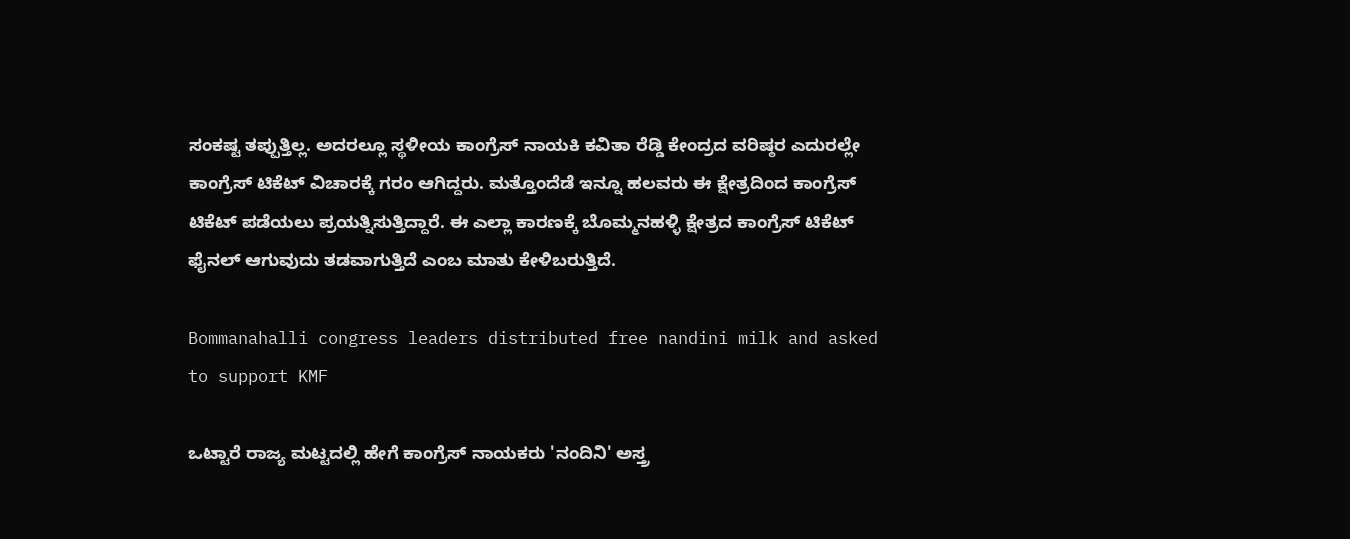ಸಂಕಷ್ಟ ತಪ್ಪುತ್ತಿಲ್ಲ. ಅದರಲ್ಲೂ ಸ್ಥಳೀಯ ಕಾಂಗ್ರೆಸ್ ನಾಯಕಿ ಕವಿತಾ ರೆಡ್ಡಿ ಕೇಂದ್ರದ ವರಿಷ್ಠರ ಎದುರಲ್ಲೇ ಕಾಂಗ್ರೆಸ್ ಟಿಕೆಟ್ ವಿಚಾರಕ್ಕೆ ಗರಂ ಆಗಿದ್ದರು. ಮತ್ತೊಂದೆಡೆ ಇನ್ನೂ ಹಲವರು ಈ ಕ್ಷೇತ್ರದಿಂದ ಕಾಂಗ್ರೆಸ್ ಟಿಕೆಟ್ ಪಡೆಯಲು ಪ್ರಯತ್ನಿಸುತ್ತಿದ್ದಾರೆ. ಈ ಎಲ್ಲಾ ಕಾರಣಕ್ಕೆ ಬೊಮ್ಮನಹಳ್ಳಿ ಕ್ಷೇತ್ರದ ಕಾಂಗ್ರೆಸ್ ಟಿಕೆಟ್ ಫೈನಲ್ ಆಗುವುದು ತಡವಾಗುತ್ತಿದೆ ಎಂಬ ಮಾತು ಕೇಳಿಬರುತ್ತಿದೆ.

Bommanahalli congress leaders distributed free nandini milk and asked to support KMF

ಒಟ್ಟಾರೆ ರಾಜ್ಯ ಮಟ್ಟದಲ್ಲಿ ಹೇಗೆ ಕಾಂಗ್ರೆಸ್ ನಾಯಕರು 'ನಂದಿನಿ' ಅಸ್ತ್ರ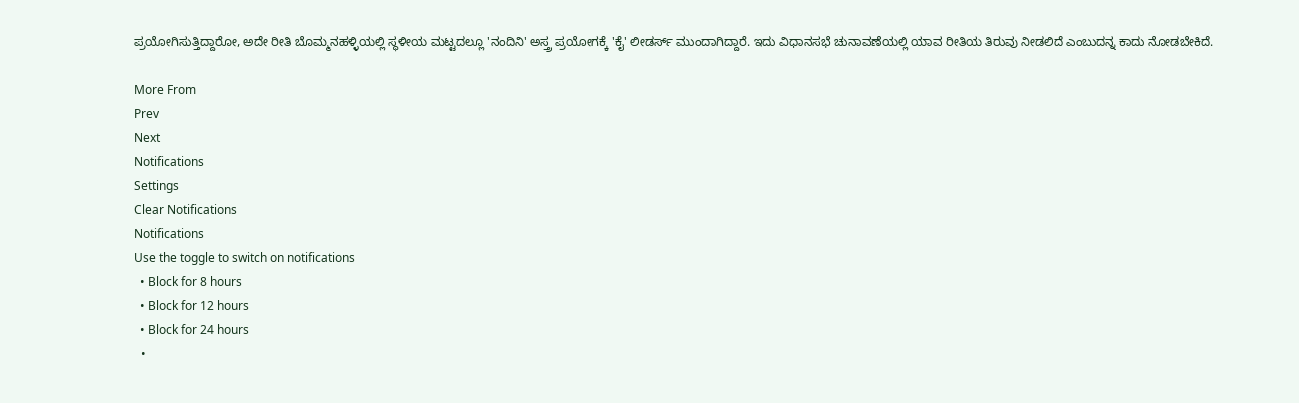ಪ್ರಯೋಗಿಸುತ್ತಿದ್ದಾರೋ, ಅದೇ ರೀತಿ ಬೊಮ್ಮನಹಳ್ಳಿಯಲ್ಲಿ ಸ್ಥಳೀಯ ಮಟ್ಟದಲ್ಲೂ 'ನಂದಿನಿ' ಅಸ್ತ್ರ ಪ್ರಯೋಗಕ್ಕೆ 'ಕೈ' ಲೀಡರ್ಸ್ ಮುಂದಾಗಿದ್ದಾರೆ. ಇದು ವಿಧಾನಸಭೆ ಚುನಾವಣೆಯಲ್ಲಿ ಯಾವ ರೀತಿಯ ತಿರುವು ನೀಡಲಿದೆ ಎಂಬುದನ್ನ ಕಾದು ನೋಡಬೇಕಿದೆ.

More From
Prev
Next
Notifications
Settings
Clear Notifications
Notifications
Use the toggle to switch on notifications
  • Block for 8 hours
  • Block for 12 hours
  • Block for 24 hours
  •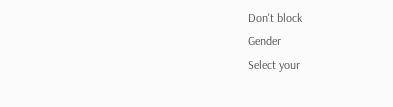Don't block
Gender
Select your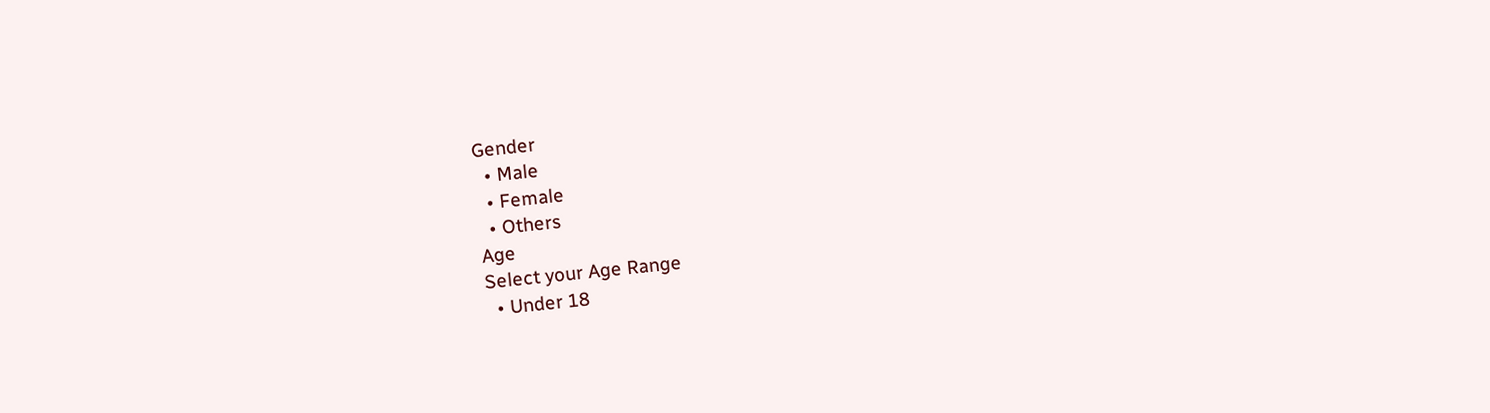Gender
  • Male
  • Female
  • Others
Age
Select your Age Range
  • Under 18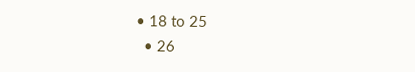• 18 to 25
  • 26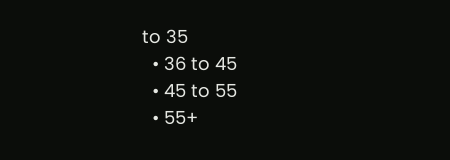to 35
  • 36 to 45
  • 45 to 55
  • 55+